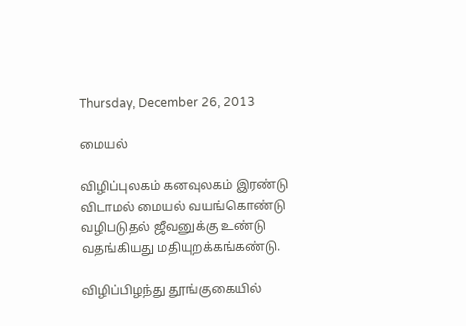Thursday, December 26, 2013

மையல்

விழிப்புலகம் கனவுலகம் இரண்டு
விடாமல் மையல் வயங்கொண்டு
வழிபடுதல் ஜீவனுக்கு உண்டு
வதங்கியது மதியுறக்கங்கண்டு.

விழிப்பிழந்து தூங்குகையில்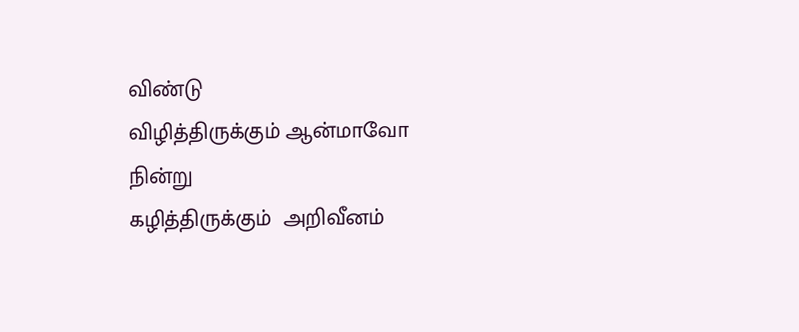விண்டு
விழித்திருக்கும் ஆன்மாவோ நின்று
கழித்திருக்கும்  அறிவீனம்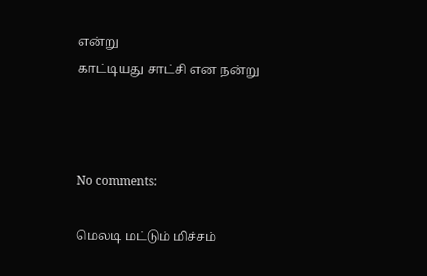என்று
காட்டியது சாட்சி என நன்று



No comments:

மெலடி மட்டும் மிச்சம்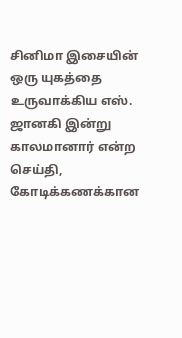சினிமா இசையின் ஒரு யுகத்தை உருவாக்கிய எஸ். ஜானகி இன்று காலமானார் என்ற செய்தி, கோடிக்கணக்கான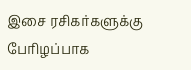இசை ரசிகர்களுக்கு பேரிழப்பாக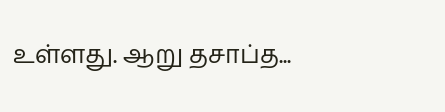உள்ளது. ஆறு தசாப்த...